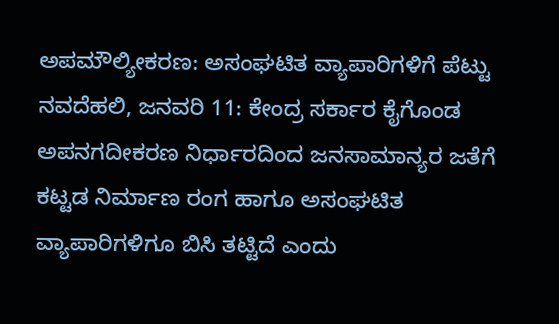ಅಪಮೌಲ್ಯೀಕರಣ: ಅಸಂಘಟಿತ ವ್ಯಾಪಾರಿಗಳಿಗೆ ಪೆಟ್ಟು
ನವದೆಹಲಿ, ಜನವರಿ 11: ಕೇಂದ್ರ ಸರ್ಕಾರ ಕೈಗೊಂಡ ಅಪನಗದೀಕರಣ ನಿರ್ಧಾರದಿಂದ ಜನಸಾಮಾನ್ಯರ ಜತೆಗೆ ಕಟ್ಟಡ ನಿರ್ಮಾಣ ರಂಗ ಹಾಗೂ ಅಸಂಘಟಿತ ವ್ಯಾಪಾರಿಗಳಿಗೂ ಬಿಸಿ ತಟ್ಟಿದೆ ಎಂದು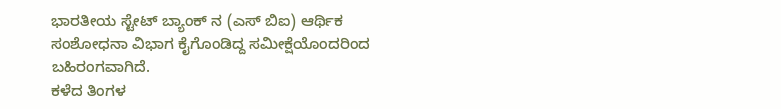ಭಾರತೀಯ ಸ್ಟೇಟ್ ಬ್ಯಾಂಕ್ ನ (ಎಸ್ ಬಿಐ) ಆರ್ಥಿಕ ಸಂಶೋಧನಾ ವಿಭಾಗ ಕೈಗೊಂಡಿದ್ದ ಸಮೀಕ್ಷೆಯೊಂದರಿಂದ ಬಹಿರಂಗವಾಗಿದೆ.
ಕಳೆದ ತಿಂಗಳ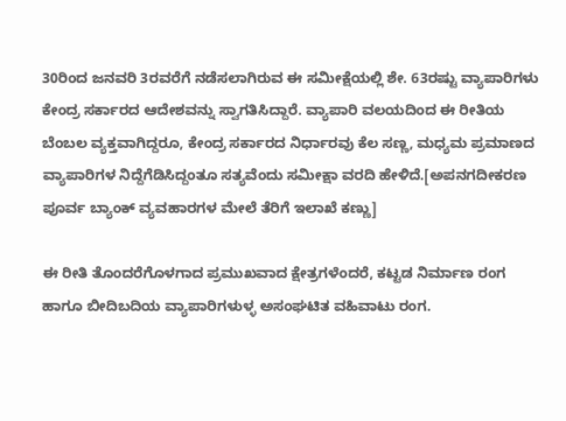30ರಿಂದ ಜನವರಿ 3ರವರೆಗೆ ನಡೆಸಲಾಗಿರುವ ಈ ಸಮೀಕ್ಷೆಯಲ್ಲಿ ಶೇ. 63ರಷ್ಟು ವ್ಯಾಪಾರಿಗಳು ಕೇಂದ್ರ ಸರ್ಕಾರದ ಆದೇಶವನ್ನು ಸ್ವಾಗತಿಸಿದ್ದಾರೆ. ವ್ಯಾಪಾರಿ ವಲಯದಿಂದ ಈ ರೀತಿಯ ಬೆಂಬಲ ವ್ಯಕ್ತವಾಗಿದ್ದರೂ, ಕೇಂದ್ರ ಸರ್ಕಾರದ ನಿರ್ಧಾರವು ಕೆಲ ಸಣ್ಣ, ಮಧ್ಯಮ ಪ್ರಮಾಣದ ವ್ಯಾಪಾರಿಗಳ ನಿದ್ದೆಗೆಡಿಸಿದ್ದಂತೂ ಸತ್ಯವೆಂದು ಸಮೀಕ್ಷಾ ವರದಿ ಹೇಳಿದೆ.[ಅಪನಗದೀಕರಣ ಪೂರ್ವ ಬ್ಯಾಂಕ್ ವ್ಯವಹಾರಗಳ ಮೇಲೆ ತೆರಿಗೆ ಇಲಾಖೆ ಕಣ್ಣು]

ಈ ರೀತಿ ತೊಂದರೆಗೊಳಗಾದ ಪ್ರಮುಖವಾದ ಕ್ಷೇತ್ರಗಳೆಂದರೆ, ಕಟ್ಟಡ ನಿರ್ಮಾಣ ರಂಗ ಹಾಗೂ ಬೀದಿಬದಿಯ ವ್ಯಾಪಾರಿಗಳುಳ್ಳ ಅಸಂಘಟಿತ ವಹಿವಾಟು ರಂಗ.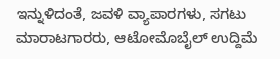ಇನ್ನುಳಿದಂತೆ, ಜವಳಿ ವ್ಯಾಪಾರಗಳು, ಸಗಟು ಮಾರಾಟಗಾರರು, ಆಟೋಮೊಬೈಲ್ ಉದ್ದಿಮೆ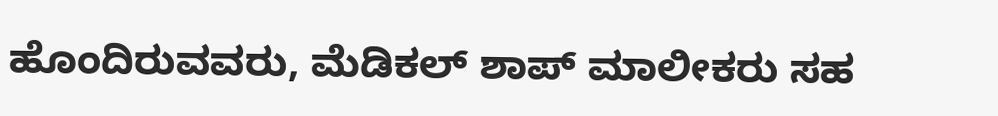ಹೊಂದಿರುವವರು, ಮೆಡಿಕಲ್ ಶಾಪ್ ಮಾಲೀಕರು ಸಹ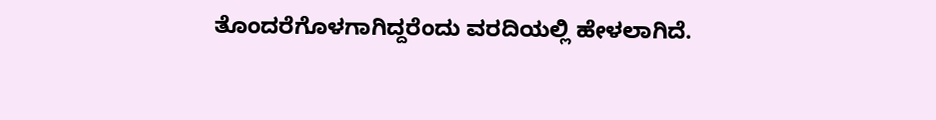ತೊಂದರೆಗೊಳಗಾಗಿದ್ದರೆಂದು ವರದಿಯಲ್ಲಿ ಹೇಳಲಾಗಿದೆ.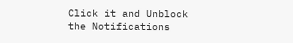Click it and Unblock the Notifications